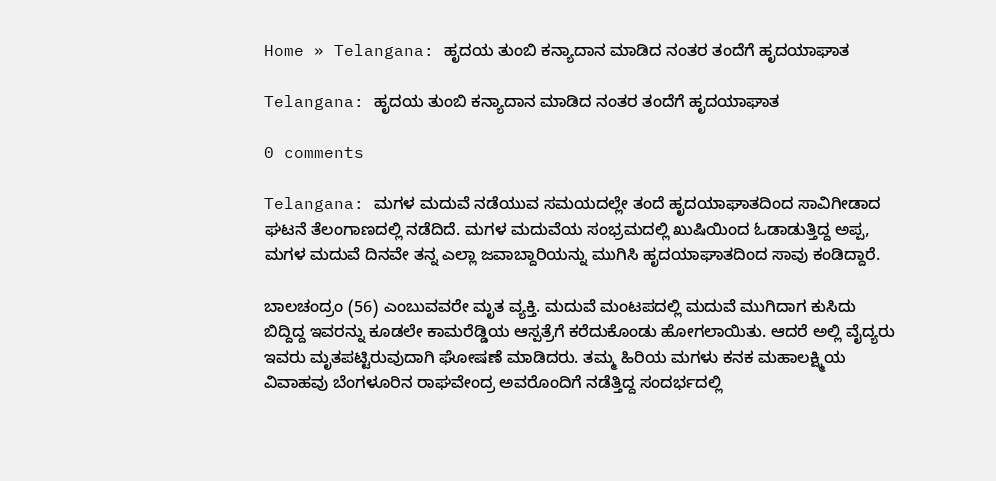Home » Telangana: ಹೃದಯ ತುಂಬಿ ಕನ್ಯಾದಾನ ಮಾಡಿದ ನಂತರ ತಂದೆಗೆ ಹೃದಯಾಘಾತ

Telangana: ಹೃದಯ ತುಂಬಿ ಕನ್ಯಾದಾನ ಮಾಡಿದ ನಂತರ ತಂದೆಗೆ ಹೃದಯಾಘಾತ

0 comments

Telangana: ಮಗಳ ಮದುವೆ ನಡೆಯುವ ಸಮಯದಲ್ಲೇ ತಂದೆ ಹೃದಯಾಘಾತದಿಂದ ಸಾವಿಗೀಡಾದ ಘಟನೆ ತೆಲಂಗಾಣದಲ್ಲಿ ನಡೆದಿದೆ. ಮಗಳ ಮದುವೆಯ ಸಂಭ್ರಮದಲ್ಲಿ ಖುಷಿಯಿಂದ ಓಡಾಡುತ್ತಿದ್ದ ಅಪ್ಪ, ಮಗಳ ಮದುವೆ ದಿನವೇ ತನ್ನ ಎಲ್ಲಾ ಜವಾಬ್ದಾರಿಯನ್ನು ಮುಗಿಸಿ ಹೃದಯಾಘಾತದಿಂದ ಸಾವು ಕಂಡಿದ್ದಾರೆ.

ಬಾಲಚಂದ್ರಂ (56) ಎಂಬುವವರೇ ಮೃತ ವ್ಯಕ್ತಿ. ಮದುವೆ ಮಂಟಪದಲ್ಲಿ ಮದುವೆ ಮುಗಿದಾಗ ಕುಸಿದು ಬಿದ್ದಿದ್ದ ಇವರನ್ನು ಕೂಡಲೇ ಕಾಮರೆಡ್ಡಿಯ ಆಸ್ಪತ್ರೆಗೆ ಕರೆದುಕೊಂಡು ಹೋಗಲಾಯಿತು. ಆದರೆ ಅಲ್ಲಿ ವೈದ್ಯರು ಇವರು ಮೃತಪಟ್ಟಿರುವುದಾಗಿ ಘೋಷಣೆ ಮಾಡಿದರು. ತಮ್ಮ ಹಿರಿಯ ಮಗಳು ಕನಕ ಮಹಾಲಕ್ಷ್ಮಿಯ ವಿವಾಹವು ಬೆಂಗಳೂರಿನ ರಾಘವೇಂದ್ರ ಅವರೊಂದಿಗೆ ನಡೆತ್ತಿದ್ದ ಸಂದರ್ಭದಲ್ಲಿ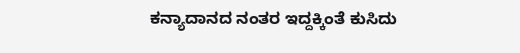ಕನ್ಯಾದಾನದ ನಂತರ ಇದ್ದಕ್ಕಿಂತೆ ಕುಸಿದು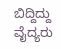ಬಿದ್ದಿದ್ದು ವೈದ್ಯರು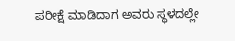ಪರೀಕ್ಷೆ ಮಾಡಿದಾಗ ಅವರು ಸ್ಥಳದಲ್ಲೇ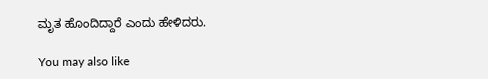ಮೃತ ಹೊಂದಿದ್ದಾರೆ ಎಂದು ಹೇಳಿದರು.

You may also like